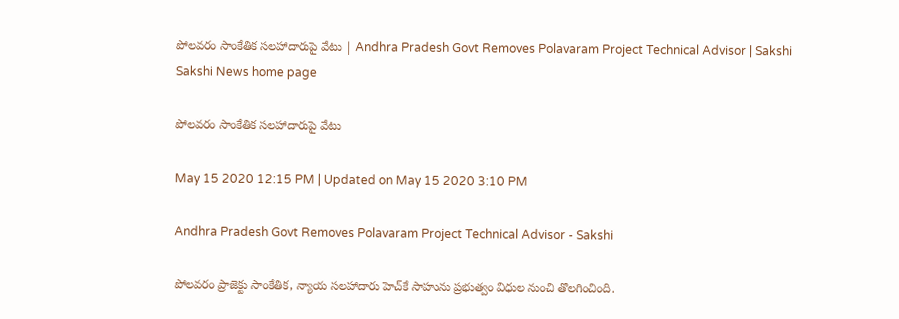పోలవరం సాంకేతిక సలహాదారుపై వేటు | Andhra Pradesh Govt Removes Polavaram Project Technical Advisor | Sakshi
Sakshi News home page

పోలవరం సాంకేతిక సలహాదారుపై వేటు

May 15 2020 12:15 PM | Updated on May 15 2020 3:10 PM

Andhra Pradesh Govt Removes Polavaram Project Technical Advisor - Sakshi

పోలవరం ప్రాజెక్టు సాంకేతిక, న్యాయ సలహాదారు హెచ్‌కే సాహును ప్రభుత్వం విధుల నుంచి తొలగించింది.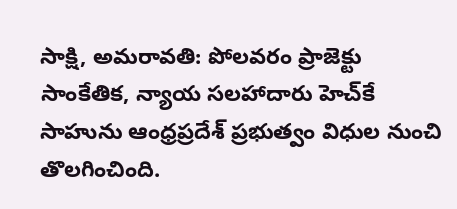సాక్షి, అమరావతి: పోలవరం ప్రాజెక్టు సాంకేతిక, న్యాయ సలహాదారు హెచ్‌కే సాహును ఆంధ్రప్రదేశ్‌ ప్రభుత్వం విధుల నుంచి తొలగించింది.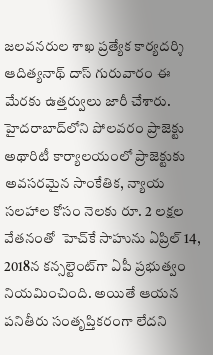జలవనరుల శాఖ ప్రత్యేక కార్యదర్శి ఆదిత్యనాథ్‌ దాస్‌ గురువారం ఈ మేరకు ఉత్తర్వులు జారీ చేశారు. హైదరాబాద్‌లోని పోలవరం ప్రాజెక్టు అథారిటీ కార్యాలయంలో ప్రాజెక్టుకు అవసరమైన సాంకేతిక, న్యాయ సలహాల కోసం నెలకు రూ. 2 లక్షల వేతనంతో  హెచ్‌కే సాహును ఏప్రిల్‌ 14, 2018న కన్సల్టెంట్‌గా ఏపీ ప్రభుత్వం నియమించింది. అయితే ఆయన పనితీరు సంతృప్తికరంగా లేదని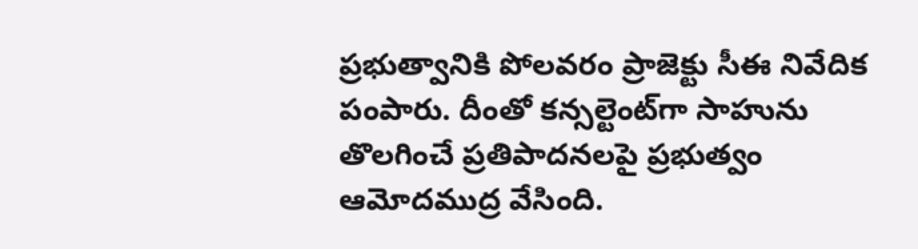ప్రభుత్వానికి పోలవరం ప్రాజెక్టు సీఈ నివేదిక పంపారు. దీంతో కన్సల్టెంట్‌గా సాహును తొలగించే ప్రతిపాదనలపై ప్రభుత్వం ఆమోదముద్ర వేసింది.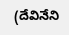(దేవినేని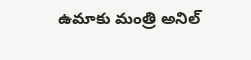ఉమాకు మంత్రి అనిల్‌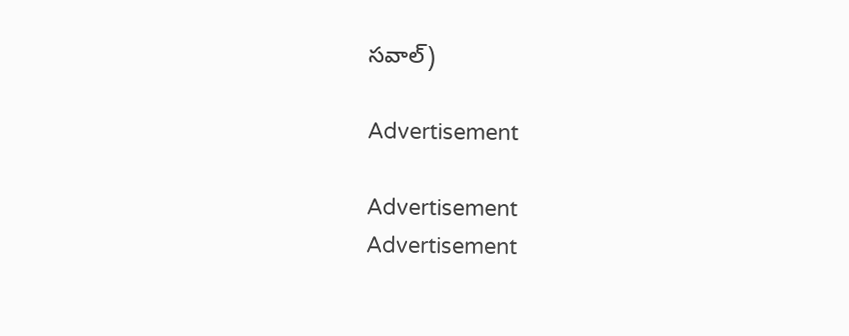సవాల్‌)

Advertisement

Advertisement
Advertisement